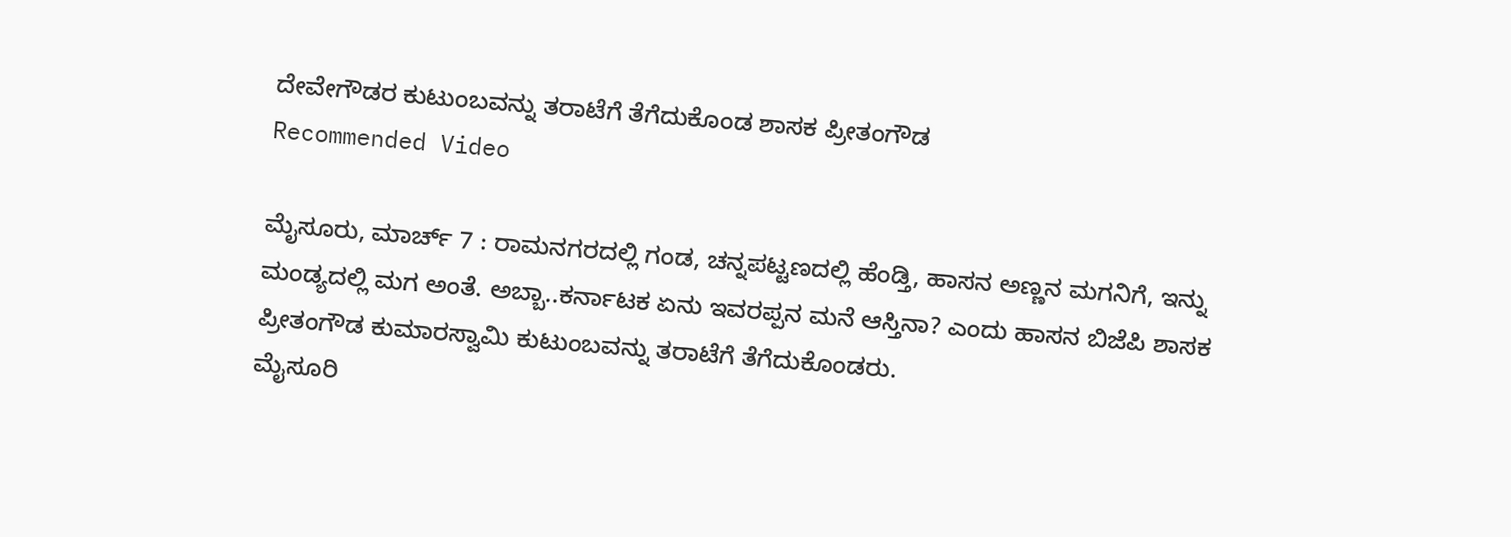ದೇವೇಗೌಡರ ಕುಟುಂಬವನ್ನು ತರಾಟೆಗೆ ತೆಗೆದುಕೊಂಡ ಶಾಸಕ ಪ್ರೀತಂಗೌಡ
Recommended Video

ಮೈಸೂರು, ಮಾರ್ಚ್ 7 : ರಾಮನಗರದಲ್ಲಿ ಗಂಡ, ಚನ್ನಪಟ್ಟಣದಲ್ಲಿ ಹೆಂಡ್ತಿ, ಹಾಸನ ಅಣ್ಣನ ಮಗನಿಗೆ, ಇನ್ನು ಮಂಡ್ಯದಲ್ಲಿ ಮಗ ಅಂತೆ. ಅಬ್ಬಾ..ಕರ್ನಾಟಕ ಏನು ಇವರಪ್ಪನ ಮನೆ ಆಸ್ತಿನಾ? ಎಂದು ಹಾಸನ ಬಿಜೆಪಿ ಶಾಸಕ ಪ್ರೀತಂಗೌಡ ಕುಮಾರಸ್ವಾಮಿ ಕುಟುಂಬವನ್ನು ತರಾಟೆಗೆ ತೆಗೆದುಕೊಂಡರು.
ಮೈಸೂರಿ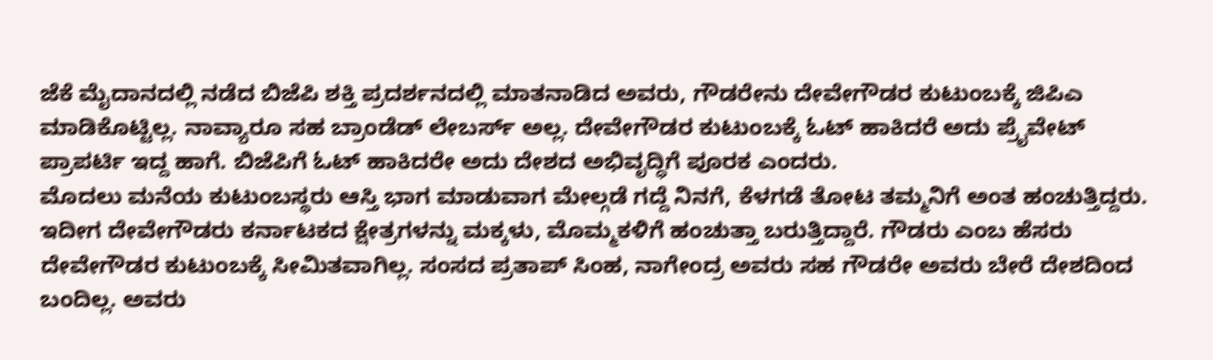ಜೆಕೆ ಮೈದಾನದಲ್ಲಿ ನಡೆದ ಬಿಜೆಪಿ ಶಕ್ತಿ ಪ್ರದರ್ಶನದಲ್ಲಿ ಮಾತನಾಡಿದ ಅವರು, ಗೌಡರೇನು ದೇವೇಗೌಡರ ಕುಟುಂಬಕ್ಕೆ ಜಿಪಿಎ ಮಾಡಿಕೊಟ್ಟಿಲ್ಲ. ನಾವ್ಯಾರೂ ಸಹ ಬ್ರಾಂಡೆಡ್ ಲೇಬರ್ಸ್ ಅಲ್ಲ. ದೇವೇಗೌಡರ ಕುಟುಂಬಕ್ಕೆ ಓಟ್ ಹಾಕಿದರೆ ಅದು ಪ್ರೈವೇಟ್ ಪ್ರಾಪರ್ಟಿ ಇದ್ದ ಹಾಗೆ. ಬಿಜೆಪಿಗೆ ಓಟ್ ಹಾಕಿದರೇ ಅದು ದೇಶದ ಅಭಿವೃದ್ಧಿಗೆ ಪೂರಕ ಎಂದರು.
ಮೊದಲು ಮನೆಯ ಕುಟುಂಬಸ್ಥರು ಆಸ್ತಿ ಭಾಗ ಮಾಡುವಾಗ ಮೇಲ್ಗಡೆ ಗದ್ದೆ ನಿನಗೆ, ಕೆಳಗಡೆ ತೋಟ ತಮ್ಮನಿಗೆ ಅಂತ ಹಂಚುತ್ತಿದ್ದರು. ಇದೀಗ ದೇವೇಗೌಡರು ಕರ್ನಾಟಕದ ಕ್ಷೇತ್ರಗಳನ್ನು ಮಕ್ಕಳು, ಮೊಮ್ಮಕಳಿಗೆ ಹಂಚುತ್ತಾ ಬರುತ್ತಿದ್ದಾರೆ. ಗೌಡರು ಎಂಬ ಹೆಸರು ದೇವೇಗೌಡರ ಕುಟುಂಬಕ್ಕೆ ಸೀಮಿತವಾಗಿಲ್ಲ. ಸಂಸದ ಪ್ರತಾಪ್ ಸಿಂಹ, ನಾಗೇಂದ್ರ ಅವರು ಸಹ ಗೌಡರೇ ಅವರು ಬೇರೆ ದೇಶದಿಂದ ಬಂದಿಲ್ಲ. ಅವರು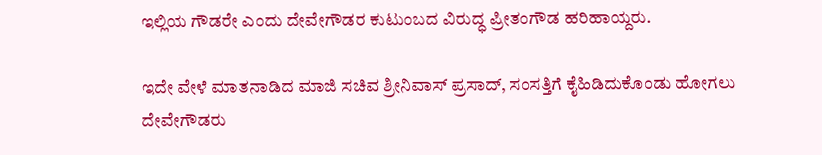ಇಲ್ಲಿಯ ಗೌಡರೇ ಎಂದು ದೇವೇಗೌಡರ ಕುಟುಂಬದ ವಿರುದ್ಧ ಪ್ರೀತಂಗೌಡ ಹರಿಹಾಯ್ದರು.

ಇದೇ ವೇಳೆ ಮಾತನಾಡಿದ ಮಾಜಿ ಸಚಿವ ಶ್ರೀನಿವಾಸ್ ಪ್ರಸಾದ್, ಸಂಸತ್ತಿಗೆ ಕೈಹಿಡಿದುಕೊಂಡು ಹೋಗಲು ದೇವೇಗೌಡರು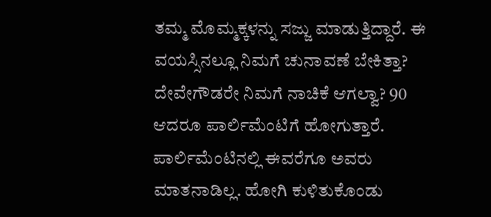ತಮ್ಮ ಮೊಮ್ಮಕ್ಕಳನ್ನು ಸಜ್ಜು ಮಾಡುತ್ತಿದ್ದಾರೆ. ಈ ವಯಸ್ಸಿನಲ್ಲೂ ನಿಮಗೆ ಚುನಾವಣೆ ಬೇಕಿತ್ತಾ? ದೇವೇಗೌಡರೇ ನಿಮಗೆ ನಾಚಿಕೆ ಆಗಲ್ವಾ? 90 ಆದರೂ ಪಾರ್ಲಿಮೆಂಟಿಗೆ ಹೋಗುತ್ತಾರೆ. ಪಾರ್ಲಿಮೆಂಟಿನಲ್ಲಿ ಈವರೆಗೂ ಅವರು ಮಾತನಾಡಿಲ್ಲ. ಹೋಗಿ ಕುಳಿತುಕೊಂಡು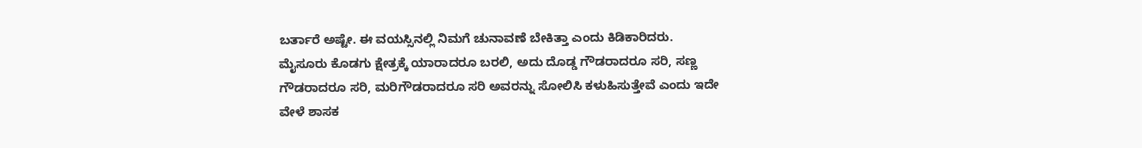ಬರ್ತಾರೆ ಅಷ್ಟೇ. ಈ ವಯಸ್ಸಿನಲ್ಲಿ ನಿಮಗೆ ಚುನಾವಣೆ ಬೇಕಿತ್ತಾ ಎಂದು ಕಿಡಿಕಾರಿದರು.
ಮೈಸೂರು ಕೊಡಗು ಕ್ಷೇತ್ರಕ್ಕೆ ಯಾರಾದರೂ ಬರಲಿ, ಅದು ದೊಡ್ಡ ಗೌಡರಾದರೂ ಸರಿ, ಸಣ್ಣ ಗೌಡರಾದರೂ ಸರಿ, ಮರಿಗೌಡರಾದರೂ ಸರಿ ಅವರನ್ನು ಸೋಲಿಸಿ ಕಳುಹಿಸುತ್ತೇವೆ ಎಂದು ಇದೇ ವೇಳೆ ಶಾಸಕ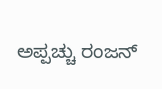ಅಪ್ಪಚ್ಚು ರಂಜನ್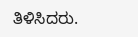ತಿಳಿಸಿದರು.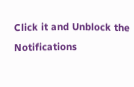Click it and Unblock the Notifications